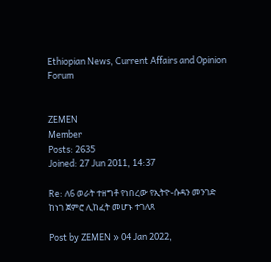Ethiopian News, Current Affairs and Opinion Forum


ZEMEN
Member
Posts: 2635
Joined: 27 Jun 2011, 14:37

Re: ለ6 ወራት ተዘግቶ የነበረው የኢትዮ-ሱዳን መንገድ ከነገ ጀምሮ ሊከፈት መሆኑ ተገለጸ

Post by ZEMEN » 04 Jan 2022,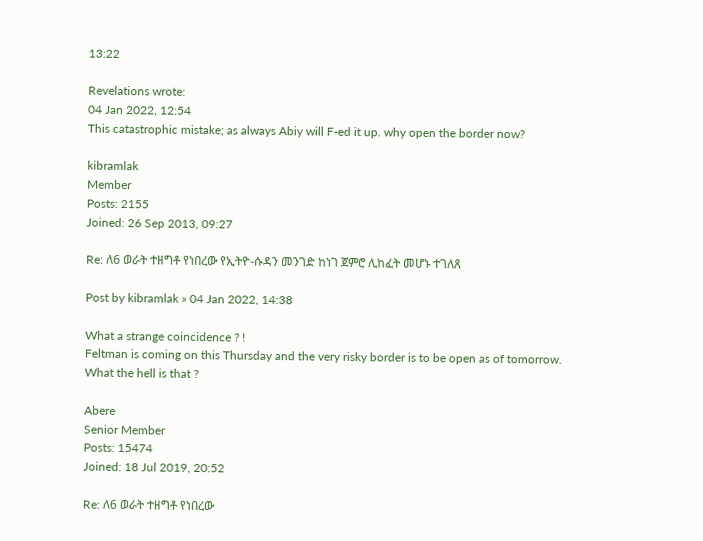13:22

Revelations wrote:
04 Jan 2022, 12:54
This catastrophic mistake; as always Abiy will F-ed it up. why open the border now?

kibramlak
Member
Posts: 2155
Joined: 26 Sep 2013, 09:27

Re: ለ6 ወራት ተዘግቶ የነበረው የኢትዮ-ሱዳን መንገድ ከነገ ጀምሮ ሊከፈት መሆኑ ተገለጸ

Post by kibramlak » 04 Jan 2022, 14:38

What a strange coincidence ? !
Feltman is coming on this Thursday and the very risky border is to be open as of tomorrow. What the hell is that ?

Abere
Senior Member
Posts: 15474
Joined: 18 Jul 2019, 20:52

Re: ለ6 ወራት ተዘግቶ የነበረው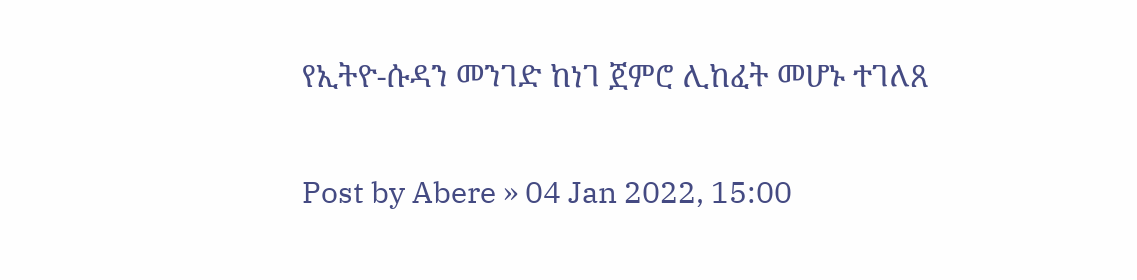የኢትዮ-ሱዳን መንገድ ከነገ ጀምሮ ሊከፈት መሆኑ ተገለጸ

Post by Abere » 04 Jan 2022, 15:00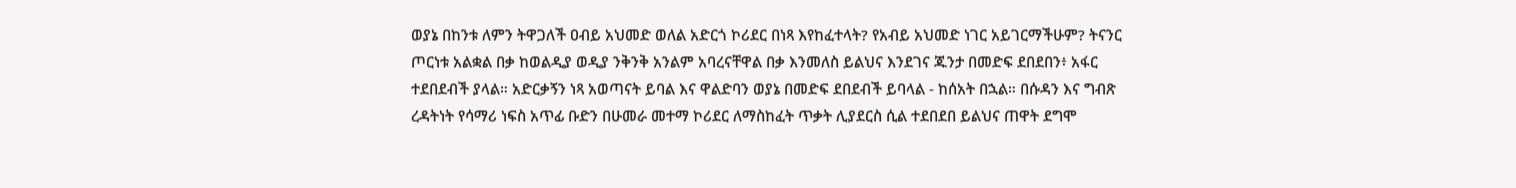ወያኔ በከንቱ ለምን ትዋጋለች ዐብይ አህመድ ወለል አድርጎ ኮሪደር በነጻ እየከፈተላት? የአብይ አህመድ ነገር አይገርማችሁም? ትናንር ጦርነቱ አልቋል በቃ ከወልዲያ ወዲያ ንቅንቅ አንልም አባረናቸዋል በቃ እንመለስ ይልህና እንደገና ጁንታ በመድፍ ደበደበን፥ አፋር ተደበደብች ያላል። አድርቃኝን ነጻ አወጣናት ይባል እና ዋልድባን ወያኔ በመድፍ ደበደብች ይባላል - ከሰአት በኋል። በሱዳን እና ግብጽ ረዳትነት የሳማሪ ነፍስ አጥፊ ቡድን በሁመራ መተማ ኮሪደር ለማስከፈት ጥቃት ሊያደርስ ሲል ተደበደበ ይልህና ጠዋት ደግሞ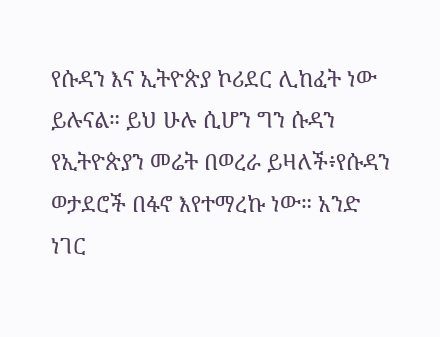የሱዳን እና ኢትዮጵያ ኮሪደር ሊከፈት ነው ይሉናል። ይህ ሁሉ ሲሆን ግን ሱዳን የኢትዮጵያን መሬት በወረራ ይዛለች፥የሱዳን ወታደሮች በፋኖ እየተማረኩ ነው። አንድ ነገር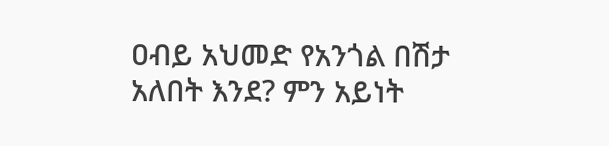ዐብይ አህመድ የአንጎል በሽታ አለበት እንደ? ምን አይነት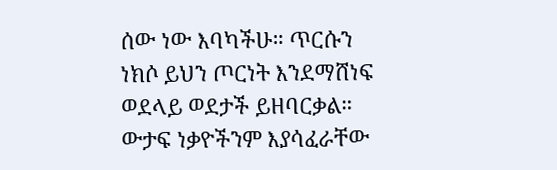ሰው ነው እባካችሁ። ጥርሱን ነክሶ ይህን ጦርነት እንደማሸነፍ ወደላይ ወደታች ይዘባርቃል። ውታፍ ነቃዮችንም እያሳፈራቸው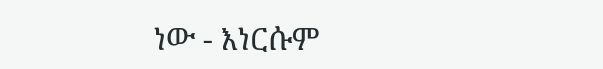ነው - እነርሱም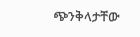ጭንቅላታቸው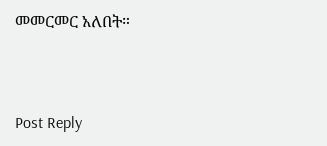መመርመር አለበት።



Post Reply